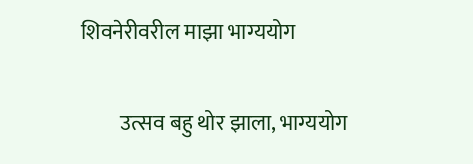शिवनेरीवरील माझा भाग्ययोग

         उत्सव बहु थोर झाला, भाग्ययोग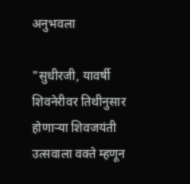अनुभवला

"सुधीरजी, यावर्षी शिवनेरीवर तिथीनुसार होणाऱ्या शिवजयंती उत्सवाला वक्ते म्हणून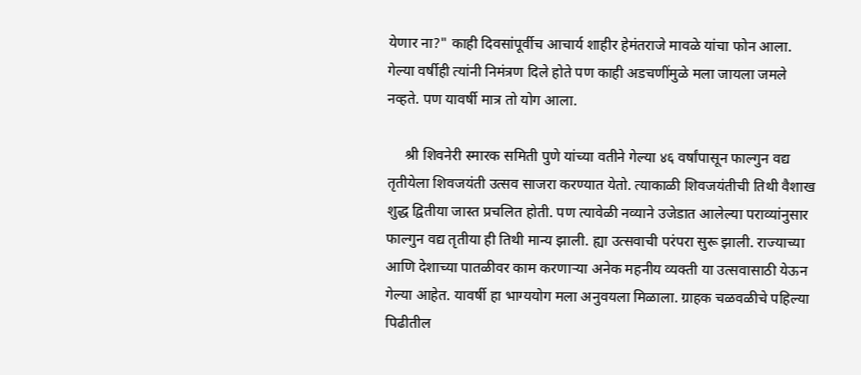येणार ना?" काही दिवसांपूर्वीच आचार्य शाहीर हेमंतराजे मावळे यांचा फोन आला. गेल्या वर्षीही त्यांनी निमंत्रण दिले होते पण काही अडचणींमुळे मला जायला जमले नव्हते. पण यावर्षी मात्र तो योग आला.

     श्री शिवनेरी स्मारक समिती पुणे यांच्या वतीने गेल्या ४६ वर्षांपासून फाल्गुन वद्य तृतीयेला शिवजयंती उत्सव साजरा करण्यात येतो. त्याकाळी शिवजयंतीची तिथी वैशाख शुद्ध द्वितीया जास्त प्रचलित होती. पण त्यावेळी नव्याने उजेडात आलेल्या पराव्यांनुसार फाल्गुन वद्य तृतीया ही तिथी मान्य झाली. ह्या उत्सवाची परंपरा सुरू झाली. राज्याच्या आणि देशाच्या पातळीवर काम करणाऱ्या अनेक महनीय व्यक्ती या उत्सवासाठी येऊन गेल्या आहेत. यावर्षी हा भाग्ययोग मला अनुवयला मिळाला. ग्राहक चळवळीचे पहिल्या पिढीतील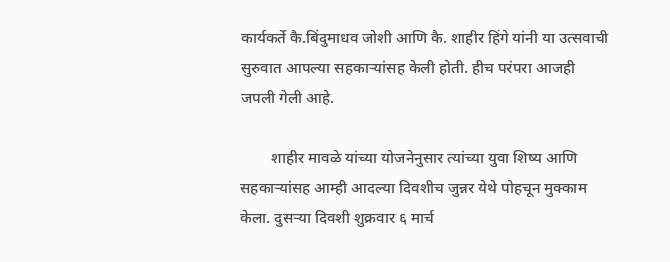कार्यकर्ते कै.बिंदुमाधव जोशी आणि कै. शाहीर हिंगे यांनी या उत्सवाची सुरुवात आपल्या सहकाऱ्यांसह केली होती. हीच परंपरा आजही जपली गेली आहे.

        शाहीर मावळे यांच्या योजनेनुसार त्यांच्या युवा शिष्य आणि सहकाऱ्यांसह आम्ही आदल्या दिवशीच जुन्नर येथे पोहचून मुक्काम केला. दुसऱ्या दिवशी शुक्रवार ६ मार्च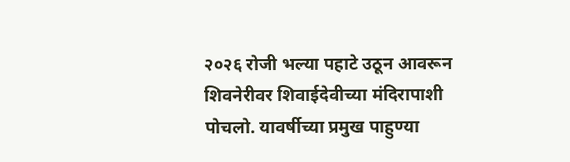२०२६ रोजी भल्या पहाटे उठून आवरून शिवनेरीवर शिवाईदेवीच्या मंदिरापाशी पोचलो. यावर्षीच्या प्रमुख पाहुण्या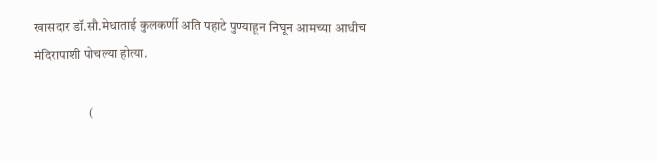खासदार डॉ.सौ.मेधाताई कुलकर्णी अति पहाटे पुण्याहून निघून आमच्या आधीच मंदिरापाशी पोचल्या होत्या.

                     (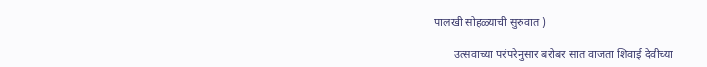पालखी सोहळ्याची सुरुवात )

       उत्सवाच्या परंपरेनुसार बरोबर सात वाजता शिवाई देवीच्या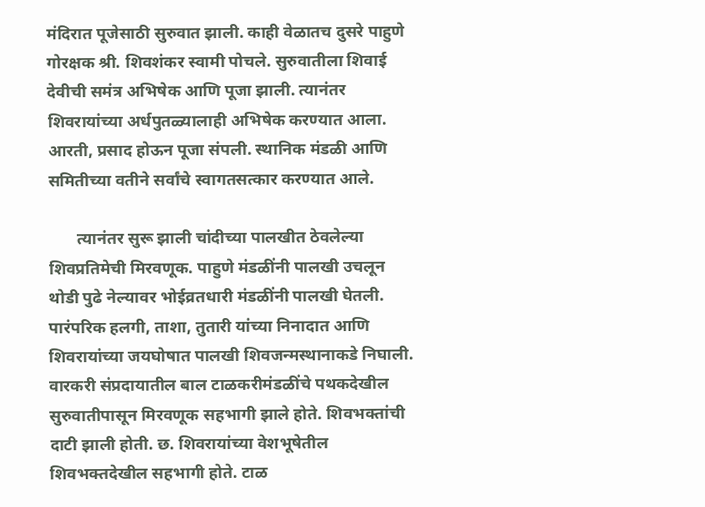मंदिरात पूजेसाठी सुरुवात झाली. काही वेळातच दुसरे पाहुणे गोरक्षक श्री. शिवशंकर स्वामी पोचले. सुरुवातीला शिवाई देवीची समंत्र अभिषेक आणि पूजा झाली. त्यानंतर शिवरायांच्या अर्धपुतळ्यालाही अभिषेक करण्यात आला. आरती, प्रसाद होऊन पूजा संपली. स्थानिक मंडळी आणि समितीच्या वतीने सर्वांचे स्वागतसत्कार करण्यात आले.

       त्यानंतर सुरू झाली चांदीच्या पालखीत ठेवलेल्या शिवप्रतिमेची मिरवणूक. पाहुणे मंडळींनी पालखी उचलून थोडी पुढे नेल्यावर भोईव्रतधारी मंडळींनी पालखी घेतली. पारंपरिक हलगी, ताशा, तुतारी यांच्या निनादात आणि शिवरायांच्या जयघोषात पालखी शिवजन्मस्थानाकडे निघाली. वारकरी संप्रदायातील बाल टाळकरीमंडळींचे पथकदेखील सुरुवातीपासून मिरवणूक सहभागी झाले होते. शिवभक्तांची दाटी झाली होती. छ. शिवरायांच्या वेशभूषेतील शिवभक्तदेखील सहभागी होते. टाळ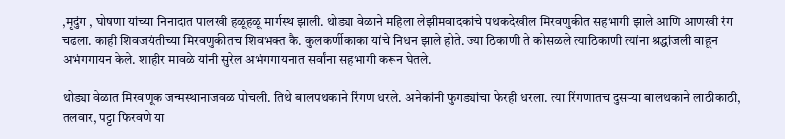,मृदुंग , घोषणा यांच्या निनादात पालखी हळूहळू मार्गस्थ झाली. थोड्या वेळाने महिला लेझीमवादकांचे पथकदेखील मिरवणुकीत सहभागी झाले आणि आणखी रंग चढला. काही शिवजयंतीच्या मिरवणुकीतच शिवभक्त कै. कुलकर्णीकाका यांचे निधन झाले होते. ज्या ठिकाणी ते कोसळले त्याठिकाणी त्यांना श्रद्धांजली वाहून अभंगगायन केले. शाहीर मावळे यांनी सुरेल अभंगगायनात सर्वांना सहभागी करून घेतले.

थोड्या वेळात मिरवणूक जन्मस्थानाजवळ पोचली. तिथे बालपथकाने रिंगण धरले. अनेकांनी फुगड्यांचा फेरही धरला. त्या रिंगणातच दुसऱ्या बालथकाने लाठीकाठी, तलवार, पट्टा फिरवणे या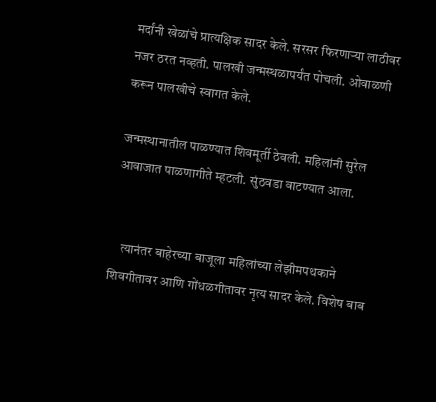मर्दांनी खेळांचे प्रात्यक्षिक सादर केले. सरसर फिरणाऱ्या लाठीवर नजर ठरत नव्हती. पालखी जन्मस्थळापर्यंत पोचली. ओवाळणी करून पालखीचे स्वागत केले.

जन्मस्थानातील पाळण्यात शिवमूर्ती ठेवली. महिलांनी सुरेल आवाजात पाळणागीते म्हटली. सुंठवडा वाटण्यात आला.


    त्यानंतर बाहेरच्या बाजूला महिलांच्या लेझीमपथकाने शिवगीतावर आणि गोंधळगीतावर नृत्य सादर केले. विशेष बाब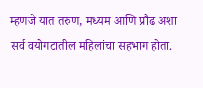म्हणजे यात तरुण, मध्यम आणि प्रौढ अशा सर्व वयोगटातील महिलांचा सहभाग होता.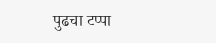पुढचा टप्पा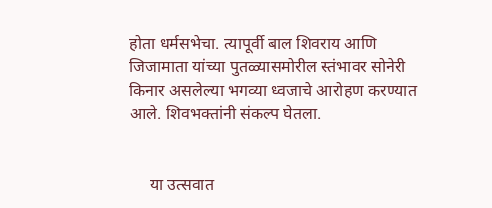होता धर्मसभेचा. त्यापूर्वी बाल शिवराय आणि जिजामाता यांच्या पुतळ्यासमोरील स्तंभावर सोनेरी किनार असलेल्या भगव्या ध्वजाचे आरोहण करण्यात आले. शिवभक्तांनी संकल्प घेतला.


     या उत्सवात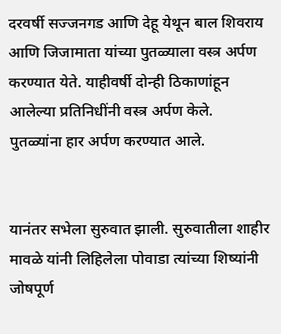दरवर्षी सज्जनगड आणि देहू येथून बाल शिवराय आणि जिजामाता यांच्या पुतळ्याला वस्त्र अर्पण करण्यात येते. याहीवर्षी दोन्ही ठिकाणांहून आलेल्या प्रतिनिधींनी वस्त्र अर्पण केले. पुतळ्यांना हार अर्पण करण्यात आले.


यानंतर सभेला सुरुवात झाली. सुरुवातीला शाहीर मावळे यांनी लिहिलेला पोवाडा त्यांच्या शिष्यांनी जोषपूर्ण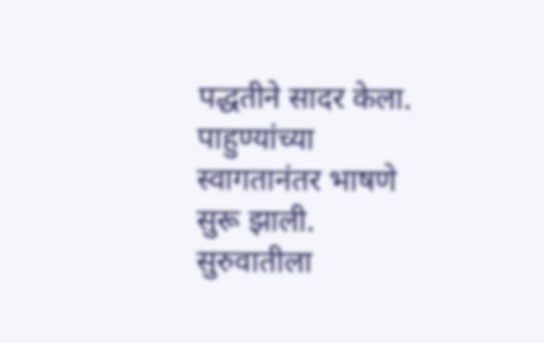पद्धतीने सादर केला. पाहुण्यांच्या स्वागतानंतर भाषणे सुरू झाली. सुरुवातीला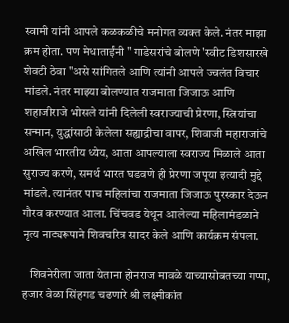स्वामी यांनी आपले कळकळीचे मनोगत व्यक्त केले. नंतर माझा क्रम होता. पण मेधाताईंनी " गाडेसरांचे बोलणे 'स्वीट डिशसारखे शेवटी ठेवा "असे सांगितले आणि त्यांनी आपले ज्वलंत विचार मांडले. नंतर माझ्या बोलण्यात राजमाता जिजाऊ आणि शहाजीराजे भोसले यांनी दिलेली स्वराज्याची प्रेरणा, स्त्रियांचा सन्मान, युद्धांसाठी केलेला सह्याद्रीचा वापर, शिवाजी महाराजांचे अखिल भारतीय ध्येय, आता आपल्याला स्वराज्य मिळाले आता सुराज्य करणे, समर्थ भारत घडवणे ही प्रेरणा जपूया इत्यादी मुद्दे मांडले. त्यानंतर पाच महिलांचा राजमाता जिजाऊ पुरस्कार देऊन गौरव करण्यात आला. चिंचवड येथून आलेल्या महिलामंडळाने नृत्य नाट्यरूपाने शिवचरित्र सादर केले आणि कार्यक्रम संपला.

   शिवनेरीला जाता येताना होनराज मावळे याच्यासोबतच्या गप्पा, हजार वेळा सिंहगड चढणारे श्री लक्ष्मीकांत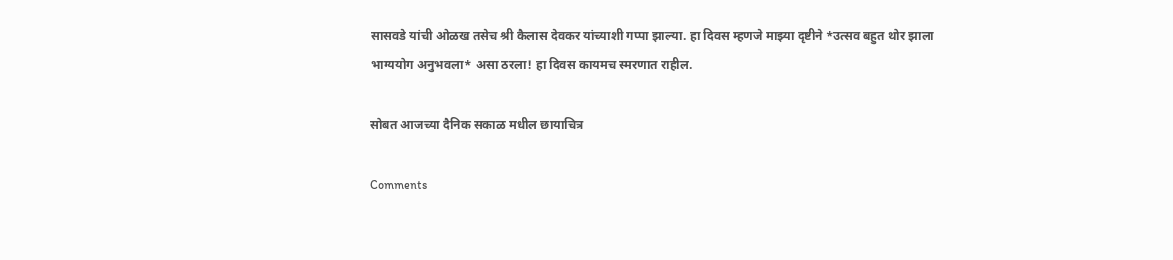सासवडे यांची ओळख तसेच श्री कैलास देवकर यांच्याशी गप्पा झाल्या. हा दिवस म्हणजे माझ्या दृष्टीने *उत्सव बहुत थोर झाला भाग्ययोग अनुभवला* असा ठरला! हा दिवस कायमच स्मरणात राहील.

सोबत आजच्या दैनिक सकाळ मधील छायाचित्र

Comments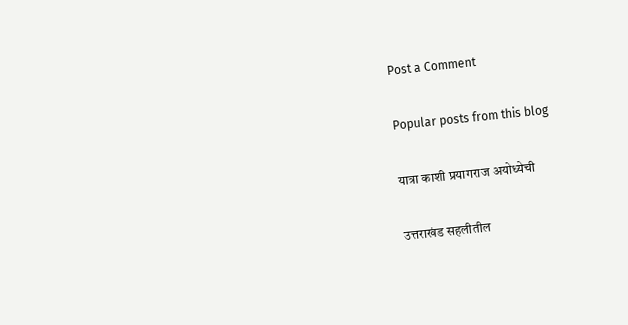Post a Comment

Popular posts from this blog

यात्रा काशी प्रयागराज अयोध्येची

उत्तराखंड सहलीतील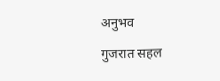अनुभव

गुजरात सहल